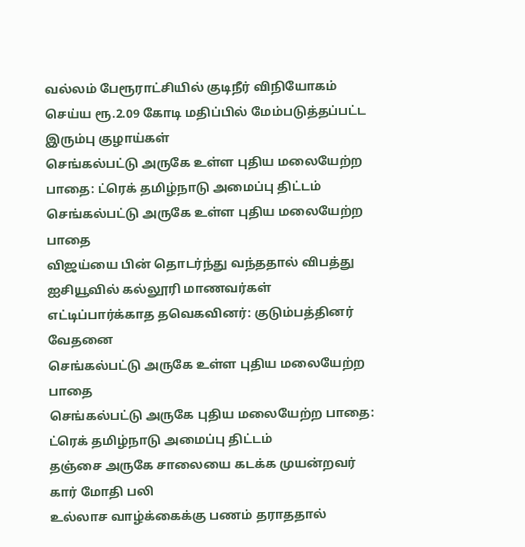வல்லம் பேரூராட்சியில் குடிநீர் விநியோகம் செய்ய ரூ.2.09 கோடி மதிப்பில் மேம்படுத்தப்பட்ட இரும்பு குழாய்கள்
செங்கல்பட்டு அருகே உள்ள புதிய மலையேற்ற பாதை: ட்ரெக் தமிழ்நாடு அமைப்பு திட்டம்
செங்கல்பட்டு அருகே உள்ள புதிய மலையேற்ற பாதை
விஜய்யை பின் தொடர்ந்து வந்ததால் விபத்து ஐசியூவில் கல்லூரி மாணவர்கள் எட்டிப்பார்க்காத தவெகவினர்: குடும்பத்தினர் வேதனை
செங்கல்பட்டு அருகே உள்ள புதிய மலையேற்ற பாதை
செங்கல்பட்டு அருகே புதிய மலையேற்ற பாதை: ட்ரெக் தமிழ்நாடு அமைப்பு திட்டம்
தஞ்சை அருகே சாலையை கடக்க முயன்றவர் கார் மோதி பலி
உல்லாச வாழ்க்கைக்கு பணம் தராததால்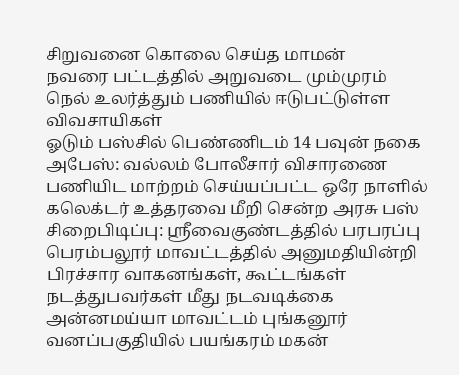சிறுவனை கொலை செய்த மாமன்
நவரை பட்டத்தில் அறுவடை மும்முரம் நெல் உலர்த்தும் பணியில் ஈடுபட்டுள்ள விவசாயிகள்
ஓடும் பஸ்சில் பெண்ணிடம் 14 பவுன் நகை அபேஸ்: வல்லம் போலீசார் விசாரணை
பணியிட மாற்றம் செய்யப்பட்ட ஒரே நாளில் கலெக்டர் உத்தரவை மீறி சென்ற அரசு பஸ் சிறைபிடிப்பு: ஸ்ரீவைகுண்டத்தில் பரபரப்பு
பெரம்பலூர் மாவட்டத்தில் அனுமதியின்றி பிரச்சார வாகனங்கள், கூட்டங்கள் நடத்துபவர்கள் மீது நடவடிக்கை
அன்னமய்யா மாவட்டம் புங்கனூர் வனப்பகுதியில் பயங்கரம் மகன்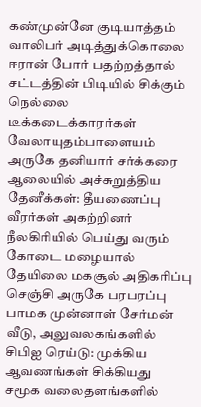கண்முன்னே குடியாத்தம் வாலிபர் அடித்துக்கொலை
ஈரான் போர் பதற்றத்தால் சட்டத்தின் பிடியில் சிக்கும் நெல்லை டீக்கடைக்காரர்கள்
வேலாயுதம்பாளையம் அருகே தனியார் சர்க்கரை ஆலையில் அச்சுறுத்திய தேனீக்கள்: தீயணைப்பு வீரர்கள் அகற்றினர்
நீலகிரியில் பெய்து வரும் கோடை மழையால் தேயிலை மகசூல் அதிகரிப்பு
செஞ்சி அருகே பரபரப்பு பாமக முன்னாள் சேர்மன் வீடு, அலுவலகங்களில் சிபிஐ ரெய்டு: முக்கிய ஆவணங்கள் சிக்கியது
சமூக வலைதளங்களில்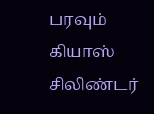பரவும் கியாஸ் சிலிண்டர்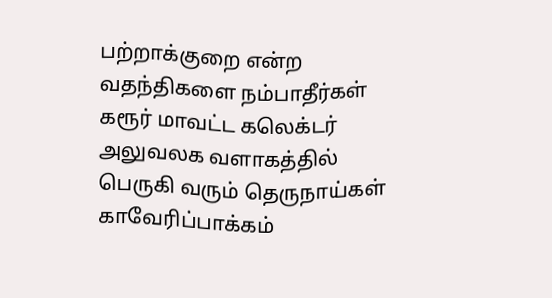பற்றாக்குறை என்ற வதந்திகளை நம்பாதீர்கள்
கரூர் மாவட்ட கலெக்டர் அலுவலக வளாகத்தில் பெருகி வரும் தெருநாய்கள்
காவேரிப்பாக்கம்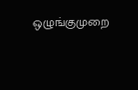ஒழுங்குமுறை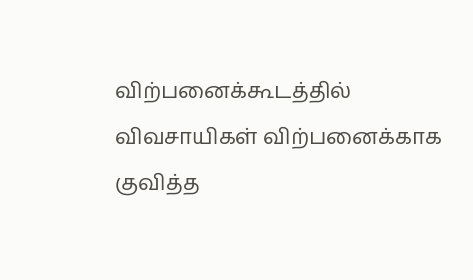விற்பனைக்கூடத்தில் விவசாயிகள் விற்பனைக்காக குவித்த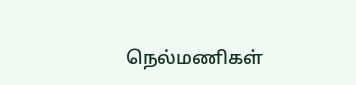நெல்மணிகள்